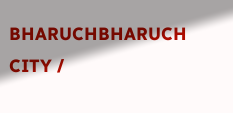BHARUCHBHARUCH CITY /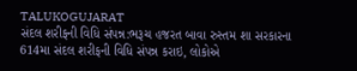TALUKOGUJARAT
સંદલ શરીફની વિધિ સંપન્ન:ભરૂચ હજરત બાવા રુસ્તમ શા સરકારના 614મા સંદલ શરીફની વિધિ સંપન્ન કરાઇ, લોકોએ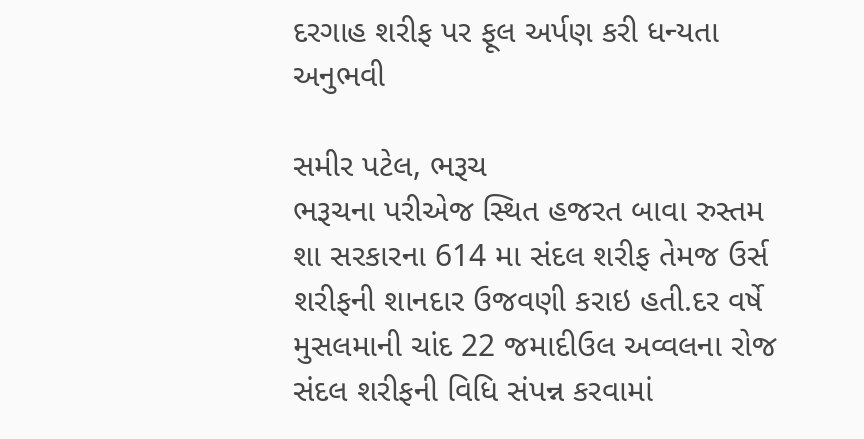દરગાહ શરીફ પર ફૂલ અર્પણ કરી ધન્યતા અનુભવી

સમીર પટેલ, ભરૂચ
ભરૂચના પરીએજ સ્થિત હજરત બાવા રુસ્તમ શા સરકારના 614 મા સંદલ શરીફ તેમજ ઉર્સ શરીફની શાનદાર ઉજવણી કરાઇ હતી.દર વર્ષે મુસલમાની ચાંદ 22 જમાદીઉલ અવ્વલના રોજ સંદલ શરીફની વિધિ સંપન્ન કરવામાં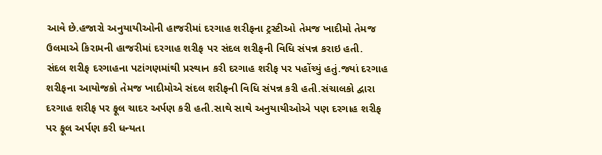આવે છે.હજારો અનુયાયીઓની હાજરીમાં દરગાહ શરીફના ટ્રસ્ટીઓ તેમજ ખાદીમો તેમજ ઉલમાએ કિરામની હાજરીમાં દરગાહ શરીફ પર સંદલ શરીફની વિધિ સંપન્ન કરાઇ હતી.
સંદલ શરીફ દરગાહના પટાંગણમાંથી પ્રસ્થાન કરી દરગાહ શરીફ પર પહોંચ્યું હતું.જ્યાં દરગાહ શરીફના આયોજકો તેમજ ખાદીમોએ સંદલ શરીફની વિધિ સંપન્ન કરી હતી.સંચાલકો દ્વારા દરગાહ શરીફ પર ફૂલ ચાદર અર્પણ કરી હતી.સાથે સાથે અનુયાયીઓએ પણ દરગાહ શરીફ પર ફૂલ અર્પણ કરી ધન્યતા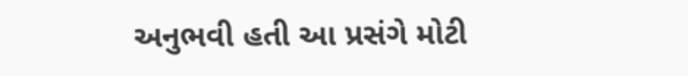અનુભવી હતી આ પ્રસંગે મોટી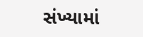સંખ્યામાં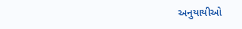અનુયાયીઓ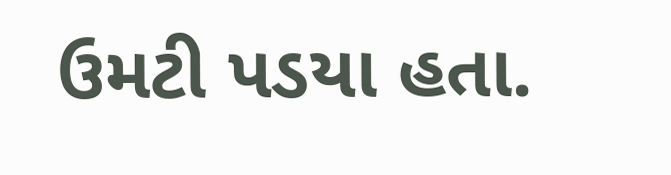ઉમટી પડયા હતા.